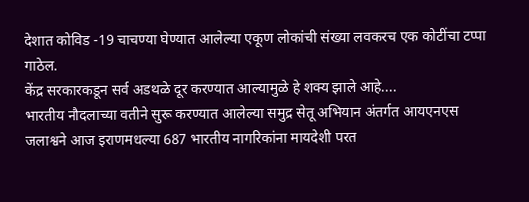देशात कोविड -19 चाचण्या घेण्यात आलेल्या एकूण लोकांची संख्या लवकरच एक कोटींचा टप्पा गाठेल.
केंद्र सरकारकडून सर्व अडथळे दूर करण्यात आल्यामुळे हे शक्य झाले आहे....
भारतीय नौदलाच्या वतीने सुरू करण्यात आलेल्या समुद्र सेतू अभियान अंतर्गत आयएनएस जलाश्वने आज इराणमधल्या 687 भारतीय नागरिकांना मायदेशी परत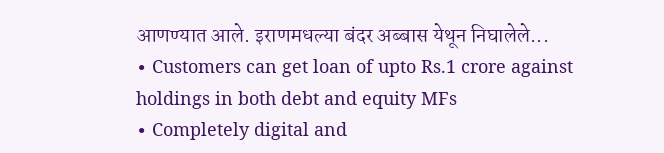आणण्यात आले. इराणमधल्या बंदर अब्बास येथून निघालेले...
∙ Customers can get loan of upto Rs.1 crore against holdings in both debt and equity MFs
∙ Completely digital and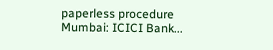paperless procedure
Mumbai: ICICI Bank...